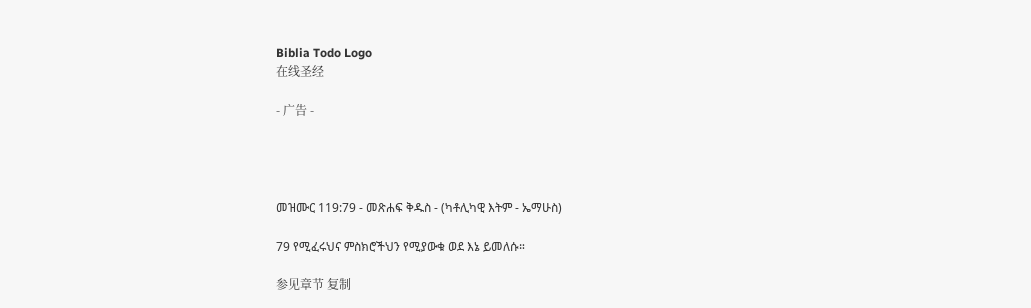Biblia Todo Logo
在线圣经

- 广告 -




መዝሙር 119:79 - መጽሐፍ ቅዱስ - (ካቶሊካዊ እትም - ኤማሁስ)

79 የሚፈሩህና ምስክሮችህን የሚያውቁ ወደ እኔ ይመለሱ።

参见章节 复制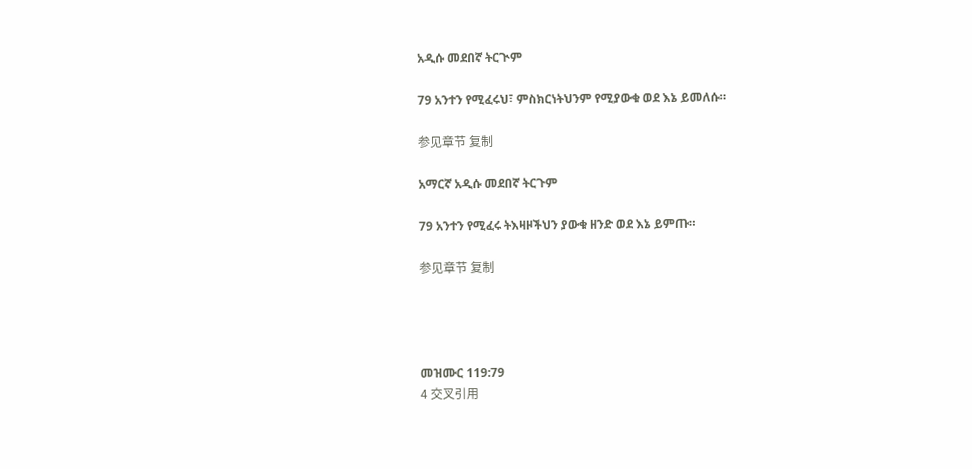አዲሱ መደበኛ ትርጒም

79 አንተን የሚፈሩህ፣ ምስክርነትህንም የሚያውቁ ወደ እኔ ይመለሱ።

参见章节 复制

አማርኛ አዲሱ መደበኛ ትርጉም

79 አንተን የሚፈሩ ትእዛዞችህን ያውቁ ዘንድ ወደ እኔ ይምጡ።

参见章节 复制




መዝሙር 119:79
4 交叉引用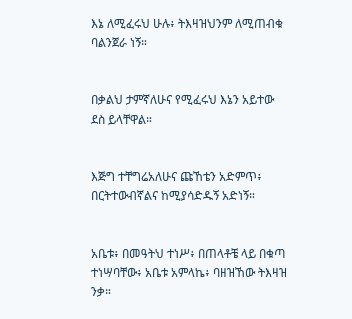እኔ ለሚፈሩህ ሁሉ፥ ትእዛዝህንም ለሚጠብቁ ባልንጀራ ነኝ።


በቃልህ ታምኛለሁና የሚፈሩህ እኔን አይተው ደስ ይላቸዋል።


እጅግ ተቸግሬአለሁና ጩኸቴን አድምጥ፥ በርትተውብኛልና ከሚያሳድዱኝ አድነኝ።


አቤቱ፥ በመዓትህ ተነሥ፥ በጠላቶቼ ላይ በቁጣ ተነሣባቸው፥ አቤቱ አምላኬ፥ ባዘዝኸው ትእዛዝ ንቃ።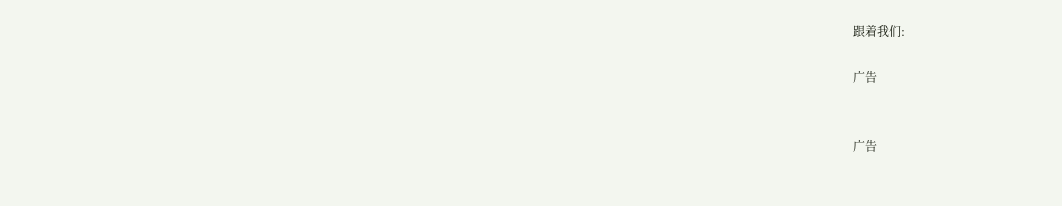跟着我们:

广告


广告